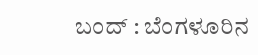ಬಂದ್ : ಬೆಂಗಳೂರಿನ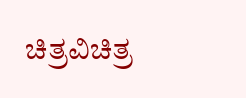ಚಿತ್ರವಿಚಿತ್ರ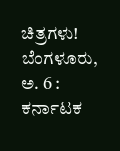ಚಿತ್ರಗಳು!
ಬೆಂಗಳೂರು, ಅ. 6 : ಕರ್ನಾಟಕ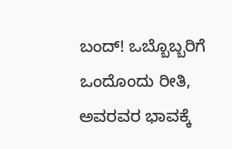ಬಂದ್! ಒಬ್ಬೊಬ್ಬರಿಗೆ ಒಂದೊಂದು ರೀತಿ, ಅವರವರ ಭಾವಕ್ಕೆ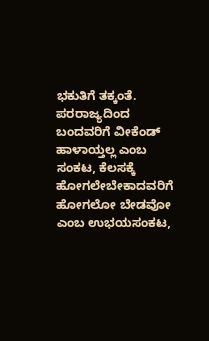ಭಕುತಿಗೆ ತಕ್ಕಂತೆ. ಪರರಾಜ್ಯದಿಂದ ಬಂದವರಿಗೆ ವೀಕೆಂಡ್ ಹಾಳಾಯ್ತಲ್ಲ ಎಂಬ ಸಂಕಟ, ಕೆಲಸಕ್ಕೆ ಹೋಗಲೇಬೇಕಾದವರಿಗೆ ಹೋಗಲೋ ಬೇಡವೋ ಎಂಬ ಉಭಯಸಂಕಟ,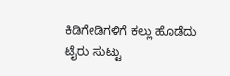ಕಿಡಿಗೇಡಿಗಳಿಗೆ ಕಲ್ಲು ಹೊಡೆದು ಟೈರು ಸುಟ್ಟು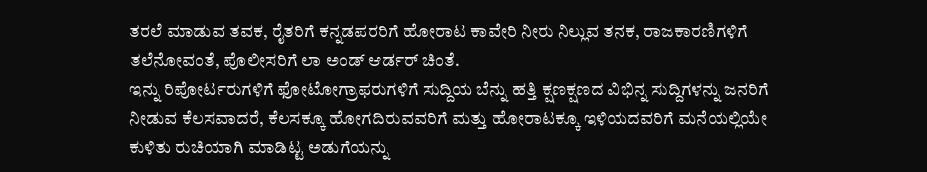ತರಲೆ ಮಾಡುವ ತವಕ, ರೈತರಿಗೆ ಕನ್ನಡಪರರಿಗೆ ಹೋರಾಟ ಕಾವೇರಿ ನೀರು ನಿಲ್ಲುವ ತನಕ, ರಾಜಕಾರಣಿಗಳಿಗೆ ತಲೆನೋವಂತೆ, ಪೊಲೀಸರಿಗೆ ಲಾ ಅಂಡ್ ಆರ್ಡರ್ ಚಿಂತೆ.
ಇನ್ನು ರಿಪೋರ್ಟರುಗಳಿಗೆ ಫೋಟೋಗ್ರಾಫರುಗಳಿಗೆ ಸುದ್ದಿಯ ಬೆನ್ನು ಹತ್ತಿ ಕ್ಷಣಕ್ಷಣದ ವಿಭಿನ್ನ ಸುದ್ದಿಗಳನ್ನು ಜನರಿಗೆ ನೀಡುವ ಕೆಲಸವಾದರೆ, ಕೆಲಸಕ್ಕೂ ಹೋಗದಿರುವವರಿಗೆ ಮತ್ತು ಹೋರಾಟಕ್ಕೂ ಇಳಿಯದವರಿಗೆ ಮನೆಯಲ್ಲಿಯೇ ಕುಳಿತು ರುಚಿಯಾಗಿ ಮಾಡಿಟ್ಟ ಅಡುಗೆಯನ್ನು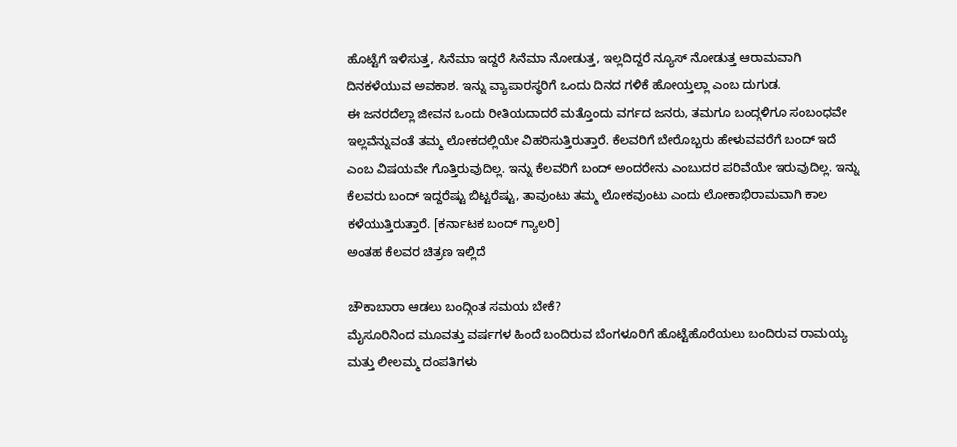ಹೊಟ್ಟೆಗೆ ಇಳಿಸುತ್ತ, ಸಿನೆಮಾ ಇದ್ದರೆ ಸಿನೆಮಾ ನೋಡುತ್ತ, ಇಲ್ಲದಿದ್ದರೆ ನ್ಯೂಸ್ ನೋಡುತ್ತ ಆರಾಮವಾಗಿ ದಿನಕಳೆಯುವ ಅವಕಾಶ. ಇನ್ನು ವ್ಯಾಪಾರಸ್ಥರಿಗೆ ಒಂದು ದಿನದ ಗಳಿಕೆ ಹೋಯ್ತಲ್ಲಾ ಎಂಬ ದುಗುಡ.
ಈ ಜನರದೆಲ್ಲಾ ಜೀವನ ಒಂದು ರೀತಿಯದಾದರೆ ಮತ್ತೊಂದು ವರ್ಗದ ಜನರು, ತಮಗೂ ಬಂದ್ಗಳಿಗೂ ಸಂಬಂಧವೇ ಇಲ್ಲವೆನ್ನುವಂತೆ ತಮ್ಮ ಲೋಕದಲ್ಲಿಯೇ ವಿಹರಿಸುತ್ತಿರುತ್ತಾರೆ. ಕೆಲವರಿಗೆ ಬೇರೊಬ್ಬರು ಹೇಳುವವರೆಗೆ ಬಂದ್ ಇದೆ ಎಂಬ ವಿಷಯವೇ ಗೊತ್ತಿರುವುದಿಲ್ಲ. ಇನ್ನು ಕೆಲವರಿಗೆ ಬಂದ್ ಅಂದರೇನು ಎಂಬುದರ ಪರಿವೆಯೇ ಇರುವುದಿಲ್ಲ. ಇನ್ನು ಕೆಲವರು ಬಂದ್ ಇದ್ದರೆಷ್ಟು ಬಿಟ್ಟರೆಷ್ಟು, ತಾವುಂಟು ತಮ್ಮ ಲೋಕವುಂಟು ಎಂದು ಲೋಕಾಭಿರಾಮವಾಗಿ ಕಾಲ ಕಳೆಯುತ್ತಿರುತ್ತಾರೆ. [ಕರ್ನಾಟಕ ಬಂದ್ ಗ್ಯಾಲರಿ]
ಅಂತಹ ಕೆಲವರ ಚಿತ್ರಣ ಇಲ್ಲಿದೆ

ಚೌಕಾಬಾರಾ ಆಡಲು ಬಂದ್ಗಿಂತ ಸಮಯ ಬೇಕೆ?
ಮೈಸೂರಿನಿಂದ ಮೂವತ್ತು ವರ್ಷಗಳ ಹಿಂದೆ ಬಂದಿರುವ ಬೆಂಗಳೂರಿಗೆ ಹೊಟ್ಟೆಹೊರೆಯಲು ಬಂದಿರುವ ರಾಮಯ್ಯ ಮತ್ತು ಲೀಲಮ್ಮ ದಂಪತಿಗಳು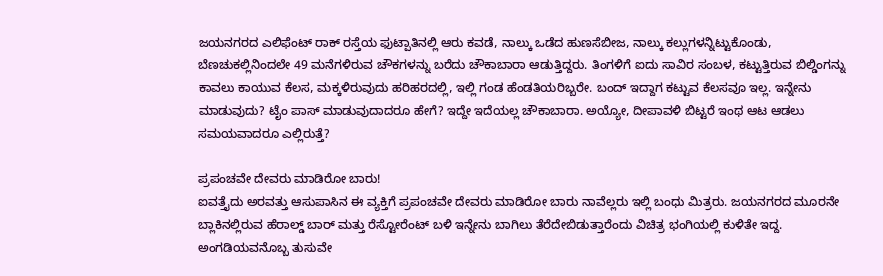ಜಯನಗರದ ಎಲಿಫೆಂಟ್ ರಾಕ್ ರಸ್ತೆಯ ಫುಟ್ಪಾತಿನಲ್ಲಿ ಆರು ಕವಡೆ, ನಾಲ್ಕು ಒಡೆದ ಹುಣಸೆಬೀಜ, ನಾಲ್ಕು ಕಲ್ಲುಗಳನ್ನಿಟ್ಟುಕೊಂಡು, ಬೆಣಚುಕಲ್ಲಿನಿಂದಲೇ 49 ಮನೆಗಳಿರುವ ಚೌಕಗಳನ್ನು ಬರೆದು ಚೌಕಾಬಾರಾ ಆಡುತ್ತಿದ್ದರು. ತಿಂಗಳಿಗೆ ಐದು ಸಾವಿರ ಸಂಬಳ, ಕಟ್ಟುತ್ತಿರುವ ಬಿಲ್ಡಿಂಗನ್ನು ಕಾವಲು ಕಾಯುವ ಕೆಲಸ, ಮಕ್ಕಳಿರುವುದು ಹರಿಹರದಲ್ಲಿ, ಇಲ್ಲಿ ಗಂಡ ಹೆಂಡತಿಯರಿಬ್ಬರೇ. ಬಂದ್ ಇದ್ದಾಗ ಕಟ್ಟುವ ಕೆಲಸವೂ ಇಲ್ಲ. ಇನ್ನೇನು ಮಾಡುವುದು? ಟೈಂ ಪಾಸ್ ಮಾಡುವುದಾದರೂ ಹೇಗೆ? ಇದ್ದೇ ಇದೆಯಲ್ಲ ಚೌಕಾಬಾರಾ. ಅಯ್ಯೋ, ದೀಪಾವಳಿ ಬಿಟ್ಟರೆ ಇಂಥ ಆಟ ಆಡಲು ಸಮಯವಾದರೂ ಎಲ್ಲಿರುತ್ತೆ?

ಪ್ರಪಂಚವೇ ದೇವರು ಮಾಡಿರೋ ಬಾರು!
ಐವತ್ತೈದು ಅರವತ್ತು ಆಸುಪಾಸಿನ ಈ ವ್ಯಕ್ತಿಗೆ ಪ್ರಪಂಚವೇ ದೇವರು ಮಾಡಿರೋ ಬಾರು ನಾವೆಲ್ಲರು ಇಲ್ಲಿ ಬಂಧು ಮಿತ್ರರು. ಜಯನಗರದ ಮೂರನೇ ಬ್ಲಾಕಿನಲ್ಲಿರುವ ಹೆರಾಲ್ಡ್ ಬಾರ್ ಮತ್ತು ರೆಸ್ಟೋರೆಂಟ್ ಬಳಿ ಇನ್ನೇನು ಬಾಗಿಲು ತೆರೆದೇಬಿಡುತ್ತಾರೆಂದು ವಿಚಿತ್ರ ಭಂಗಿಯಲ್ಲಿ ಕುಳಿತೇ ಇದ್ದ. ಅಂಗಡಿಯವನೊಬ್ಬ ತುಸುವೇ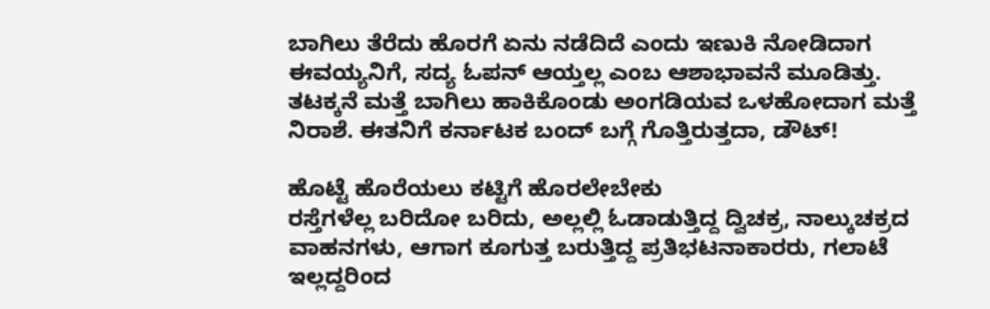ಬಾಗಿಲು ತೆರೆದು ಹೊರಗೆ ಏನು ನಡೆದಿದೆ ಎಂದು ಇಣುಕಿ ನೋಡಿದಾಗ ಈವಯ್ಯನಿಗೆ, ಸದ್ಯ ಓಪನ್ ಆಯ್ತಲ್ಲ ಎಂಬ ಆಶಾಭಾವನೆ ಮೂಡಿತ್ತು. ತಟಕ್ಕನೆ ಮತ್ತೆ ಬಾಗಿಲು ಹಾಕಿಕೊಂಡು ಅಂಗಡಿಯವ ಒಳಹೋದಾಗ ಮತ್ತೆ ನಿರಾಶೆ. ಈತನಿಗೆ ಕರ್ನಾಟಕ ಬಂದ್ ಬಗ್ಗೆ ಗೊತ್ತಿರುತ್ತದಾ, ಡೌಟ್!

ಹೊಟ್ಟೆ ಹೊರೆಯಲು ಕಟ್ಟಿಗೆ ಹೊರಲೇಬೇಕು
ರಸ್ತೆಗಳೆಲ್ಲ ಬರಿದೋ ಬರಿದು, ಅಲ್ಲಲ್ಲಿ ಓಡಾಡುತ್ತಿದ್ದ ದ್ವಿಚಕ್ರ, ನಾಲ್ಕುಚಕ್ರದ ವಾಹನಗಳು, ಆಗಾಗ ಕೂಗುತ್ತ ಬರುತ್ತಿದ್ದ ಪ್ರತಿಭಟನಾಕಾರರು, ಗಲಾಟೆ ಇಲ್ಲದ್ದರಿಂದ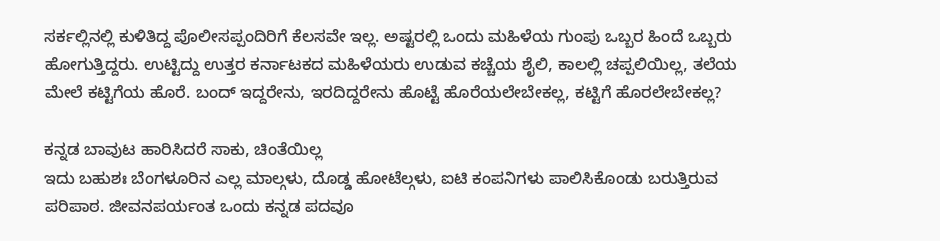ಸರ್ಕಲ್ಲಿನಲ್ಲಿ ಕುಳಿತಿದ್ದ ಪೊಲೀಸಪ್ಪಂದಿರಿಗೆ ಕೆಲಸವೇ ಇಲ್ಲ. ಅಷ್ಟರಲ್ಲಿ ಒಂದು ಮಹಿಳೆಯ ಗುಂಪು ಒಬ್ಬರ ಹಿಂದೆ ಒಬ್ಬರು ಹೋಗುತ್ತಿದ್ದರು. ಉಟ್ಟಿದ್ದು ಉತ್ತರ ಕರ್ನಾಟಕದ ಮಹಿಳೆಯರು ಉಡುವ ಕಚ್ಚೆಯ ಶೈಲಿ, ಕಾಲಲ್ಲಿ ಚಪ್ಪಲಿಯಿಲ್ಲ, ತಲೆಯ ಮೇಲೆ ಕಟ್ಟಿಗೆಯ ಹೊರೆ. ಬಂದ್ ಇದ್ದರೇನು, ಇರದಿದ್ದರೇನು ಹೊಟ್ಟೆ ಹೊರೆಯಲೇಬೇಕಲ್ಲ, ಕಟ್ಟಿಗೆ ಹೊರಲೇಬೇಕಲ್ಲ?

ಕನ್ನಡ ಬಾವುಟ ಹಾರಿಸಿದರೆ ಸಾಕು, ಚಿಂತೆಯಿಲ್ಲ
ಇದು ಬಹುಶಃ ಬೆಂಗಳೂರಿನ ಎಲ್ಲ ಮಾಲ್ಗಳು, ದೊಡ್ಡ ಹೋಟೆಲ್ಗಳು, ಐಟಿ ಕಂಪನಿಗಳು ಪಾಲಿಸಿಕೊಂಡು ಬರುತ್ತಿರುವ ಪರಿಪಾಠ. ಜೀವನಪರ್ಯಂತ ಒಂದು ಕನ್ನಡ ಪದವೂ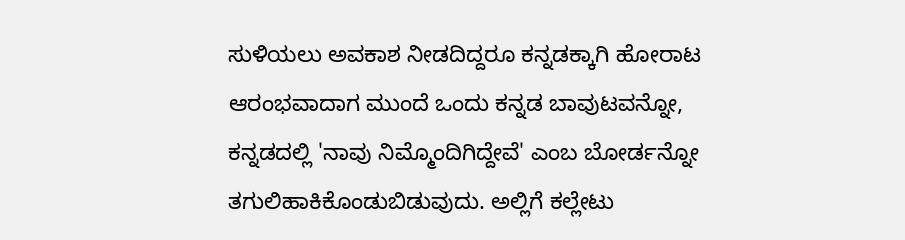ಸುಳಿಯಲು ಅವಕಾಶ ನೀಡದಿದ್ದರೂ ಕನ್ನಡಕ್ಕಾಗಿ ಹೋರಾಟ ಆರಂಭವಾದಾಗ ಮುಂದೆ ಒಂದು ಕನ್ನಡ ಬಾವುಟವನ್ನೋ, ಕನ್ನಡದಲ್ಲಿ 'ನಾವು ನಿಮ್ಮೊಂದಿಗಿದ್ದೇವೆ' ಎಂಬ ಬೋರ್ಡನ್ನೋ ತಗುಲಿಹಾಕಿಕೊಂಡುಬಿಡುವುದು. ಅಲ್ಲಿಗೆ ಕಲ್ಲೇಟು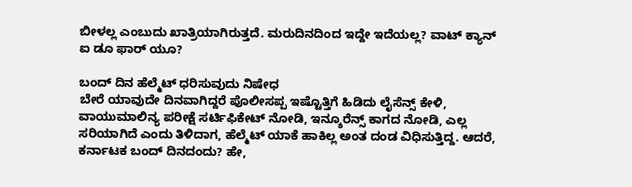ಬೀಳಲ್ಲ ಎಂಬುದು ಖಾತ್ರಿಯಾಗಿರುತ್ತದೆ. ಮರುದಿನದಿಂದ ಇದ್ದೇ ಇದೆಯಲ್ಲ? ವಾಟ್ ಕ್ಯಾನ್ ಐ ಡೂ ಫಾರ್ ಯೂ?

ಬಂದ್ ದಿನ ಹೆಲ್ಮೆಟ್ ಧರಿಸುವುದು ನಿಷೇಧ
ಬೇರೆ ಯಾವುದೇ ದಿನವಾಗಿದ್ದರೆ ಪೊಲೀಸಪ್ಪ ಇಷ್ಟೊತ್ತಿಗೆ ಹಿಡಿದು ಲೈಸೆನ್ಸ್ ಕೇಳಿ, ವಾಯುಮಾಲಿನ್ಯ ಪರೀಕ್ಷೆ ಸರ್ಟಿಫಿಕೇಟ್ ನೋಡಿ, ಇನ್ಶೂರೆನ್ಸ್ ಕಾಗದ ನೋಡಿ, ಎಲ್ಲ ಸರಿಯಾಗಿದೆ ಎಂದು ತಿಳಿದಾಗ, ಹೆಲ್ಮೆಟ್ ಯಾಕೆ ಹಾಕಿಲ್ಲ ಅಂತ ದಂಡ ವಿಧಿಸುತ್ತಿದ್ದ. ಆದರೆ, ಕರ್ನಾಟಕ ಬಂದ್ ದಿನದಂದು? ಹೇ,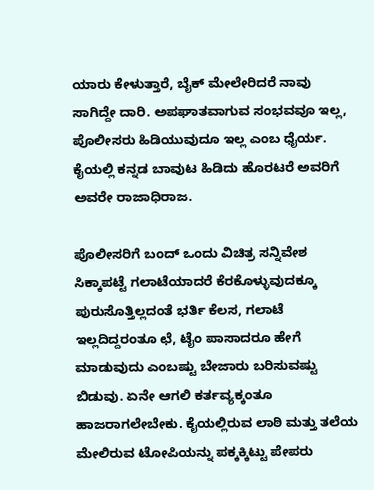ಯಾರು ಕೇಳುತ್ತಾರೆ, ಬೈಕ್ ಮೇಲೇರಿದರೆ ನಾವು ಸಾಗಿದ್ದೇ ದಾರಿ. ಅಪಘಾತವಾಗುವ ಸಂಭವವೂ ಇಲ್ಲ, ಪೊಲೀಸರು ಹಿಡಿಯುವುದೂ ಇಲ್ಲ ಎಂಬ ಧೈರ್ಯ. ಕೈಯಲ್ಲಿ ಕನ್ನಡ ಬಾವುಟ ಹಿಡಿದು ಹೊರಟರೆ ಅವರಿಗೆ ಅವರೇ ರಾಜಾಧಿರಾಜ.

ಪೊಲೀಸರಿಗೆ ಬಂದ್ ಒಂದು ವಿಚಿತ್ರ ಸನ್ನಿವೇಶ
ಸಿಕ್ಕಾಪಟ್ಟೆ ಗಲಾಟೆಯಾದರೆ ಕೆರಕೊಳ್ಳುವುದಕ್ಕೂ ಪುರುಸೊತ್ತಿಲ್ಲದಂತೆ ಭರ್ತಿ ಕೆಲಸ, ಗಲಾಟೆ ಇಲ್ಲದಿದ್ದರಂತೂ ಛೆ, ಟೈಂ ಪಾಸಾದರೂ ಹೇಗೆ ಮಾಡುವುದು ಎಂಬಷ್ಟು ಬೇಜಾರು ಬರಿಸುವಷ್ಟು ಬಿಡುವು. ಏನೇ ಆಗಲಿ ಕರ್ತವ್ಯಕ್ಕಂತೂ ಹಾಜರಾಗಲೇಬೇಕು. ಕೈಯಲ್ಲಿರುವ ಲಾಠಿ ಮತ್ತು ತಲೆಯ ಮೇಲಿರುವ ಟೋಪಿಯನ್ನು ಪಕ್ಕಕ್ಕಿಟ್ಟು ಪೇಪರು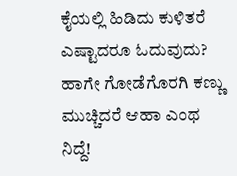ಕೈಯಲ್ಲಿ ಹಿಡಿದು ಕುಳಿತರೆ ಎಷ್ಟಾದರೂ ಓದುವುದು? ಹಾಗೇ ಗೋಡೆಗೊರಗಿ ಕಣ್ಣು ಮುಚ್ಚಿದರೆ ಆಹಾ ಎಂಥ ನಿದ್ದೆ!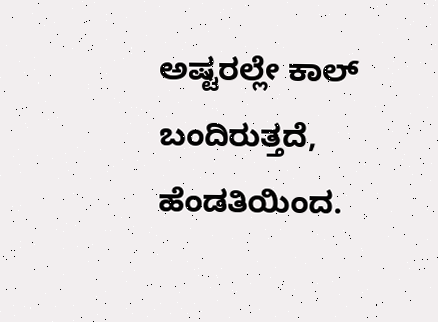ಅಷ್ಟರಲ್ಲೇ ಕಾಲ್ ಬಂದಿರುತ್ತದೆ, ಹೆಂಡತಿಯಿಂದ.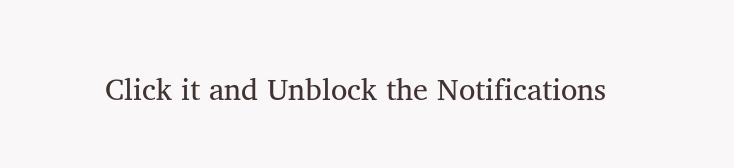Click it and Unblock the Notifications